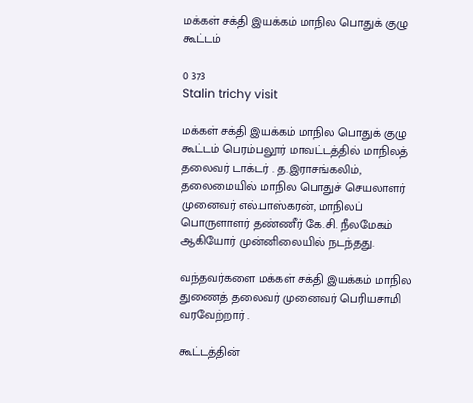மக்கள் சக்தி இயக்கம் மாநில பொதுக் குழு கூட்டம்

0 373
Stalin trichy visit

மக்கள் சக்தி இயக்கம் மாநில பொதுக் குழு கூட்டம் பெரம்பலூர் மாவட்டத்தில் மாநிலத் தலைவர் டாக்டர் . த.இராசங்கலிம், தலைமையில் மாநில பொதுச் செயலாளர் முனைவர் எல்.பாஸ்கரன், மாநிலப் பொருளாளர் தண்ணீர் கே.சி. நீலமேகம் ஆகியோர் முன்னிலையில் நடந்தது.

வந்தவர்களை மக்கள் சக்தி இயக்கம் மாநில துணைத் தலைவர் முனைவர் பெரியசாமி வரவேற்றார் .

கூட்டத்தின்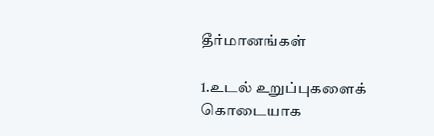தீர்மானங்கள்

1.உடல் உறுப்புகளைக் கொடையாக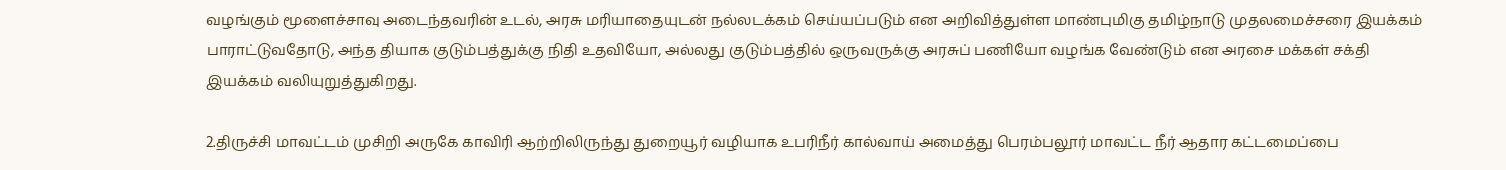வழங்கும் மூளைச்சாவு அடைந்தவரின் உடல், அரசு மரியாதையுடன் நல்லடக்கம் செய்யப்படும் என அறிவித்துள்ள மாண்புமிகு தமிழ்நாடு முதலமைச்சரை இயக்கம் பாராட்டுவதோடு, அந்த தியாக குடும்பத்துக்கு நிதி உதவியோ, அல்லது குடும்பத்தில் ஒருவருக்கு அரசுப் பணியோ வழங்க வேண்டும் என அரசை மக்கள் சக்தி இயக்கம் வலியுறுத்துகிறது.

2.திருச்சி மாவட்டம் முசிறி அருகே காவிரி ஆற்றிலிருந்து துறையூர் வழியாக உபரிநீர் கால்வாய் அமைத்து பெரம்பலூர் மாவட்ட நீர் ஆதார கட்டமைப்பை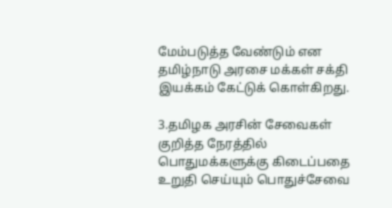மேம்படுத்த வேண்டும் என தமிழ்நாடு அரசை மக்கள் சக்தி இயக்கம் கேட்டுக் கொள்கிறது.

3.தமிழக அரசின் சேவைகள் குறித்த நேரத்தில் பொதுமக்களுக்கு கிடைப்பதை உறுதி செய்யும் பொதுச்சேவை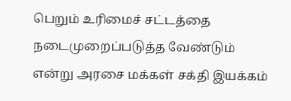பெறும் உரிமைச் சட்டத்தை நடைமுறைப்படுத்த வேண்டும் என்று அரசை மக்கள் சக்தி இயக்கம்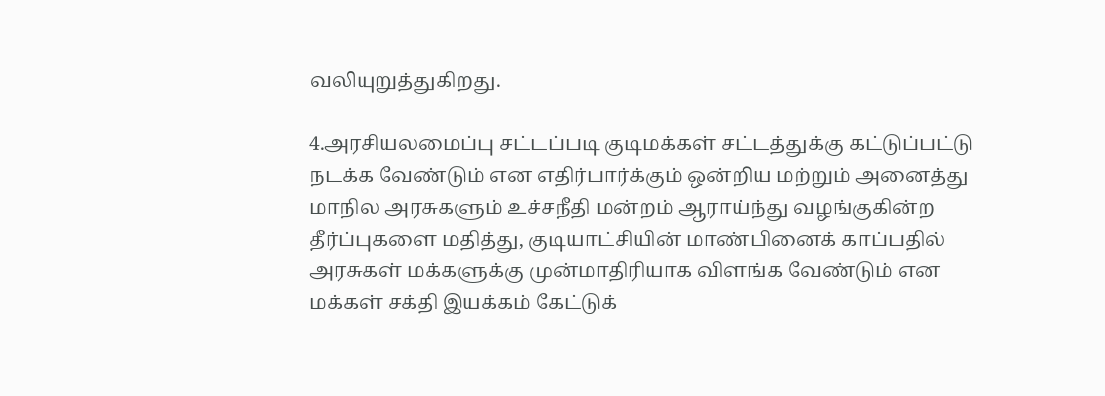வலியுறுத்துகிறது.

4.அரசியலமைப்பு சட்டப்படி குடிமக்கள் சட்டத்துக்கு கட்டுப்பட்டு நடக்க வேண்டும் என எதிர்பார்க்கும் ஒன்றிய மற்றும் அனைத்து மாநில அரசுகளும் உச்சநீதி மன்றம் ஆராய்ந்து வழங்குகின்ற தீர்ப்புகளை மதித்து, குடியாட்சியின் மாண்பினைக் காப்பதில் அரசுகள் மக்களுக்கு முன்மாதிரியாக விளங்க வேண்டும் என மக்கள் சக்தி இயக்கம் கேட்டுக்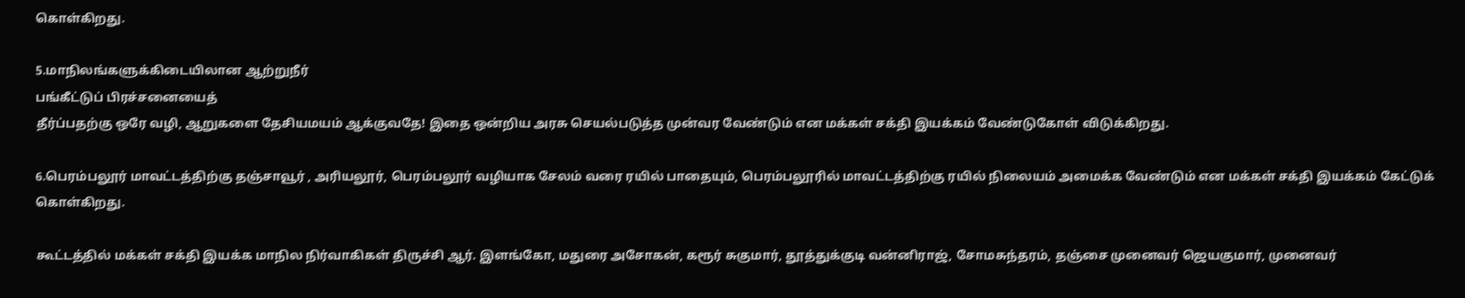கொள்கிறது.

5.மாநிலங்களுக்கிடையிலான ஆற்றுநீர்
பங்கீட்டுப் பிரச்சனையைத்
தீர்ப்பதற்கு ஒரே வழி, ஆறுகளை தேசியமயம் ஆக்குவதே! இதை ஒன்றிய அரசு செயல்படுத்த முன்வர வேண்டும் என மக்கள் சக்தி இயக்கம் வேண்டுகோள் விடுக்கிறது.

6.பெரம்பலூர் மாவட்டத்திற்கு தஞ்சாவூர் , அரியலூர், பெரம்பலூர் வழியாக சேலம் வரை ரயில் பாதையும், பெரம்பலூரில் மாவட்டத்திற்கு ரயில் நிலையம் அமைக்க வேண்டும் என மக்கள் சக்தி இயக்கம் கேட்டுக் கொள்கிறது.

கூட்டத்தில் மக்கள் சக்தி இயக்க மாநில நிர்வாகிகள் திருச்சி ஆர். இளங்கோ, மதுரை அசோகன், கரூர் சுகுமார், தூத்துக்குடி வன்னிராஜ், சோமசுந்தரம், தஞ்சை முனைவர் ஜெயகுமார், முனைவர்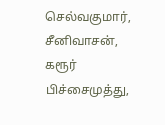செல்வகுமார், சீனிவாசன், கரூர் பிச்சைமுத்து,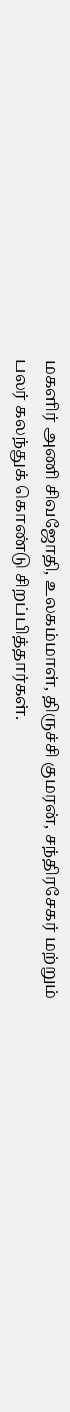மகளிர் அணி சிவஜோதி, உலகம்மாள், திருச்சி குமரன், சந்திரசேகர் மற்றும் பலர் கலந்துக் கொண்டு சிறப்பித்தார்கள்.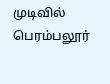முடிவில் பெரம்பலூர்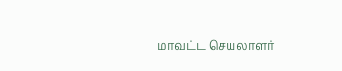மாவட்ட செயலாளர்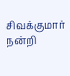சிவக்குமார் நன்றி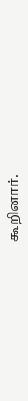கூறினார்.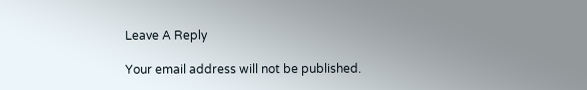Leave A Reply

Your email address will not be published.